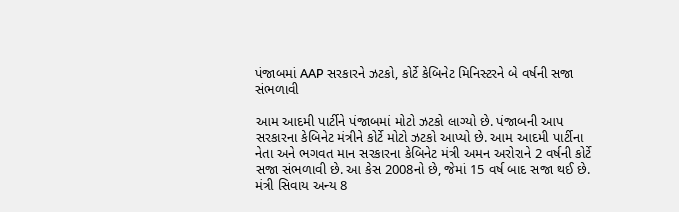પંજાબમાં AAP સરકારને ઝટકો, કોર્ટે કેબિનેટ મિનિસ્ટરને બે વર્ષની સજા સંભળાવી

આમ આદમી પાર્ટીને પંજાબમાં મોટો ઝટકો લાગ્યો છે. પંજાબની આપ સરકારના કેબિનેટ મંત્રીને કોર્ટે મોટો ઝટકો આપ્યો છે. આમ આદમી પાર્ટીના નેતા અને ભગવત માન સરકારના કેબિનેટ મંત્રી અમન અરોરાને 2 વર્ષની કોર્ટે સજા સંભળાવી છે. આ કેસ 2008નો છે, જેમાં 15 વર્ષ બાદ સજા થઈ છે. મંત્રી સિવાય અન્ય 8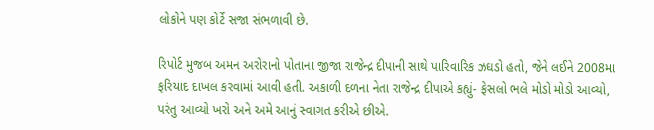લોકોને પણ કોર્ટે સજા સંભળાવી છે.

રિપોર્ટ મુજબ અમન અરોરાનો પોતાના જીજા રાજેન્દ્ર દીપાની સાથે પારિવારિક ઝઘડો હતો, જેને લઈને 2008મા ફરિયાદ દાખલ કરવામાં આવી હતી. અકાળી દળના નેતા રાજેન્દ્ર દીપાએ કહ્યું- ફેસલો ભલે મોડો મોડો આવ્યો, પરંતુ આવ્યો ખરો અને અમે આનું સ્વાગત કરીએ છીએ.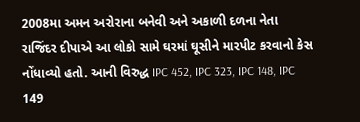2008મા અમન અરોરાના બનેવી અને અકાળી દળના નેતા રાજિંદર દીપાએ આ લોકો સામે ઘરમાં ઘૂસીને મારપીટ કરવાનો કેસ નોંધાવ્યો હતો. આની વિરુદ્ધ IPC 452, IPC 323, IPC 148, IPC 149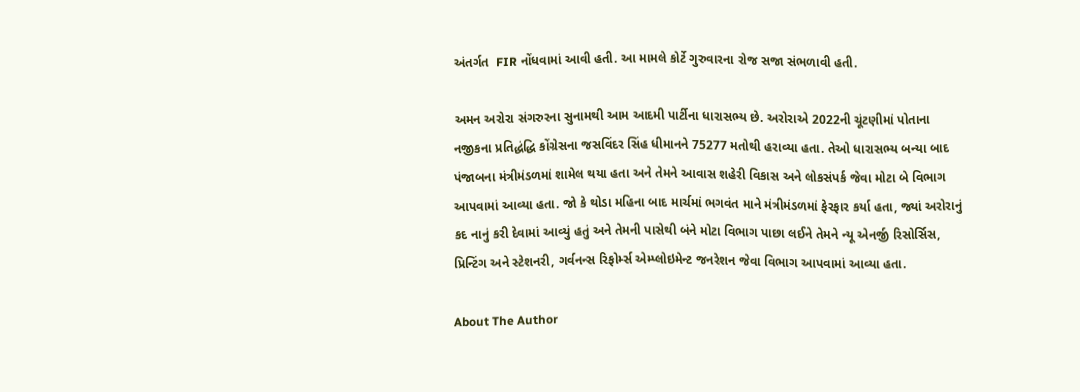અંતર્ગત  FIR નોંધવામાં આવી હતી. આ મામલે કોર્ટે ગુરુવારના રોજ સજા સંભળાવી હતી.

અમન અરોરા સંગરુરના સુનામથી આમ આદમી પાર્ટીના ધારાસભ્ય છે. અરોરાએ 2022ની ચૂંટણીમાં પોતાના નજીકના પ્રતિદ્ધંદ્ધિ કોંગ્રેસના જસવિંદર સિંહ ધીમાનને 75277 મતોથી હરાવ્યા હતા. તેઓ ધારાસભ્ય બન્યા બાદ પંજાબના મંત્રીમંડળમાં શામેલ થયા હતા અને તેમને આવાસ શહેરી વિકાસ અને લોકસંપર્ક જેવા મોટા બે વિભાગ આપવામાં આવ્યા હતા. જો કે થોડા મહિના બાદ માર્ચમાં ભગવંત માને મંત્રીમંડળમાં ફેરફાર કર્યા હતા, જ્યાં અરોરાનું કદ નાનું કરી દેવામાં આવ્યું હતું અને તેમની પાસેથી બંને મોટા વિભાગ પાછા લઈને તેમને ન્યૂ એનર્જી રિસોર્સિસ, પ્રિન્ટિંગ અને સ્ટેશનરી, ગર્વનન્સ રિફોર્મ્સ એમ્પ્લોઇમેન્ટ જનરેશન જેવા વિભાગ આપવામાં આવ્યા હતા.

About The Author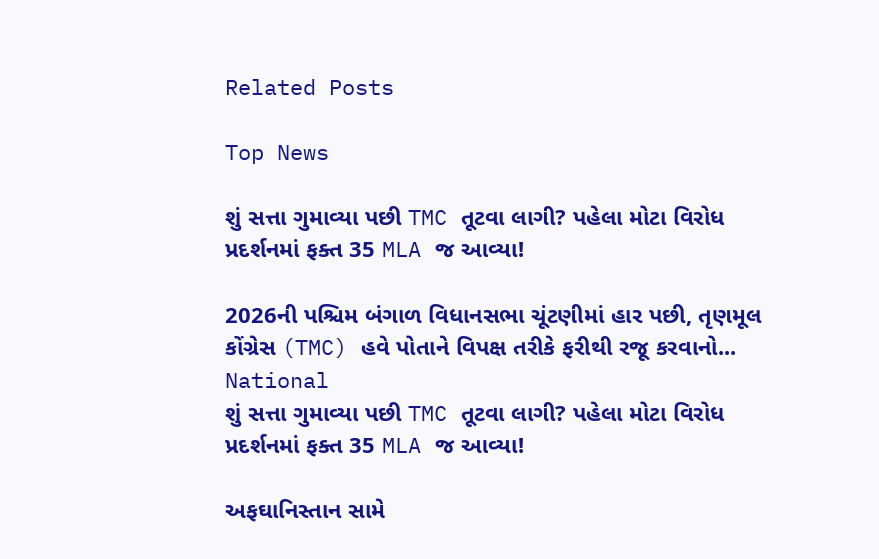Related Posts

Top News

શું સત્તા ગુમાવ્યા પછી TMC તૂટવા લાગી? પહેલા મોટા વિરોધ પ્રદર્શનમાં ફક્ત 35 MLA જ આવ્યા!

2026ની પશ્ચિમ બંગાળ વિધાનસભા ચૂંટણીમાં હાર પછી, તૃણમૂલ કોંગ્રેસ (TMC) હવે પોતાને વિપક્ષ તરીકે ફરીથી રજૂ કરવાનો...
National
શું સત્તા ગુમાવ્યા પછી TMC તૂટવા લાગી? પહેલા મોટા વિરોધ પ્રદર્શનમાં ફક્ત 35 MLA જ આવ્યા!

અફઘાનિસ્તાન સામે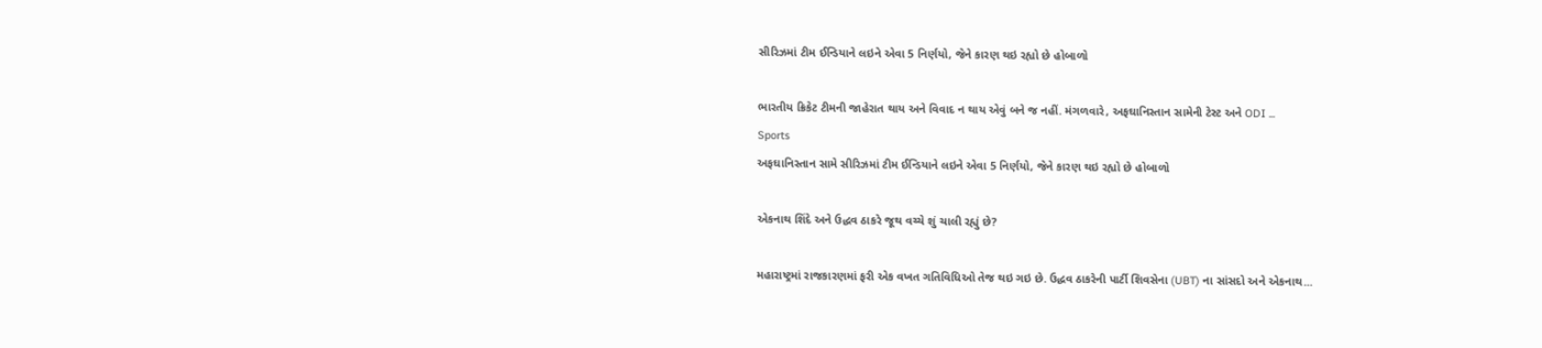સીરિઝમાં ટીમ ઈન્ડિયાને લઇને એવા 5 નિર્ણયો, જેને કારણ થઇ રહ્યો છે હોબાળો

ભારતીય ક્રિકેટ ટીમની જાહેરાત થાય અને વિવાદ ન થાય એવું બને જ નહીં. મંગળવારે, અફઘાનિસ્તાન સામેની ટેસ્ટ અને ODI ...
Sports
અફઘાનિસ્તાન સામે સીરિઝમાં ટીમ ઈન્ડિયાને લઇને એવા 5 નિર્ણયો, જેને કારણ થઇ રહ્યો છે હોબાળો

એકનાથ શિંદે અને ઉદ્ધવ ઠાકરે જૂથ વચ્ચે શું ચાલી રહ્યું છે?

મહારાષ્ટ્રમાં રાજકારણમાં ફરી એક વખત ગતિવિધિઓ તેજ થઇ ગઇ છે. ઉદ્ધવ ઠાકરેની પાર્ટી શિવસેના (UBT) ના સાંસદો અને એકનાથ...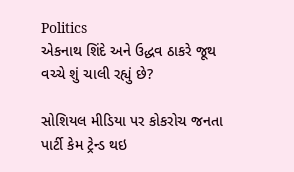Politics
એકનાથ શિંદે અને ઉદ્ધવ ઠાકરે જૂથ વચ્ચે શું ચાલી રહ્યું છે?

સોશિયલ મીડિયા પર કોકરોચ જનતા પાર્ટી કેમ ટ્રેન્ડ થઇ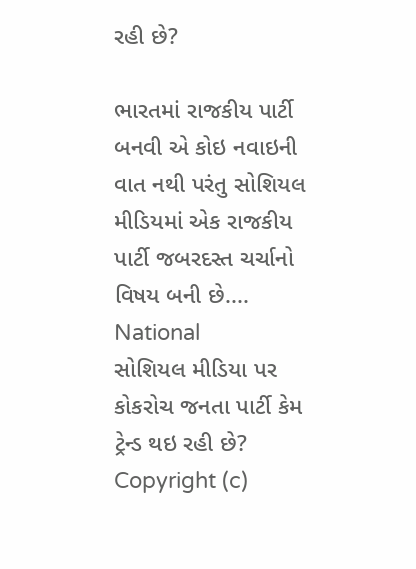રહી છે?

ભારતમાં રાજકીય પાર્ટી બનવી એ કોઇ નવાઇની વાત નથી પરંતુ સોશિયલ મીડિયમાં એક રાજકીય પાર્ટી જબરદસ્ત ચર્ચાનો વિષય બની છે....
National
સોશિયલ મીડિયા પર કોકરોચ જનતા પાર્ટી કેમ ટ્રેન્ડ થઇ રહી છે?
Copyright (c)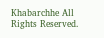Khabarchhe All Rights Reserved.